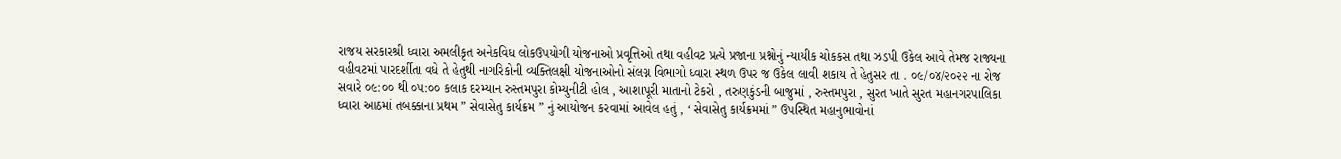રાજય સરકારશ્રી ધ્વારા અમલીકૃત અનેકવિધ લોકઉપયોગી યોજનાઓ પ્રવૃત્તિઓ તથા વહીવટ પ્રત્યે પ્રજાના પ્રશ્નોનું ન્યાયીક ચોકકસ તથા ઝડપી ઉકેલ આવે તેમજ રાજ્યના વહીવટમાં પારદર્શીતા વધે તે હેતુથી નાગરિકોની વ્યક્તિલક્ષી યોજનાઓનો સંલગ્ન વિભાગો ધ્વારા સ્થળ ઉપર જ ઉકેલ લાવી શકાય તે હેતુસર તા . ૦૯/૦૪/૨૦૨૨ ના રોજ સવારે ૦૯:૦૦ થી ૦૫:૦૦ કલાક દરમ્યાન રુસ્તમપુરા કોમ્યુનીટી હોલ , આશાપૂરી માતાનો ટેકરો , તરુણકુંડની બાજુમાં , રુસ્તમપુરા , સુરત ખાતે સુરત મહાનગરપાલિકા ધ્વારા આઠમાં તબક્કાના પ્રથમ ” સેવાસેતુ કાર્યક્રમ ” નું આયોજન કરવામાં આવેલ હતું , ‘ સેવાસેતુ કાર્યક્રમમાં ” ઉપસ્થિત મહાનુભાવોનાં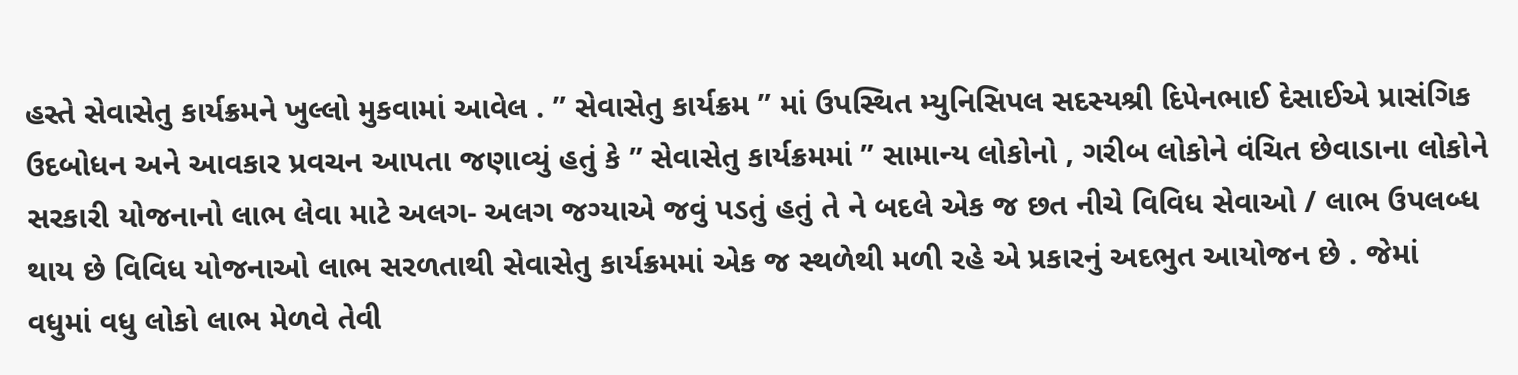હસ્તે સેવાસેતુ કાર્યક્રમને ખુલ્લો મુકવામાં આવેલ . ” સેવાસેતુ કાર્યક્રમ ” માં ઉપસ્થિત મ્યુનિસિપલ સદસ્યશ્રી દિપેનભાઈ દેસાઈએ પ્રાસંગિક ઉદબોધન અને આવકાર પ્રવચન આપતા જણાવ્યું હતું કે ” સેવાસેતુ કાર્યક્રમમાં ” સામાન્ય લોકોનો , ગરીબ લોકોને વંચિત છેવાડાના લોકોને સરકારી યોજનાનો લાભ લેવા માટે અલગ- અલગ જગ્યાએ જવું પડતું હતું તે ને બદલે એક જ છત નીચે વિવિધ સેવાઓ / લાભ ઉપલબ્ધ થાય છે વિવિધ યોજનાઓ લાભ સરળતાથી સેવાસેતુ કાર્યક્રમમાં એક જ સ્થળેથી મળી રહે એ પ્રકારનું અદભુત આયોજન છે . જેમાં વધુમાં વધુ લોકો લાભ મેળવે તેવી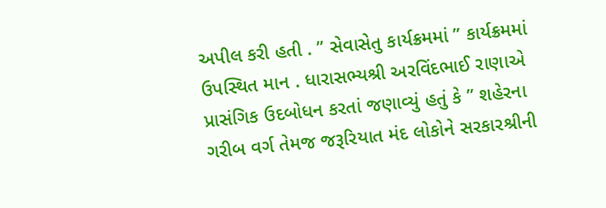અપીલ કરી હતી . ” સેવાસેતુ કાર્યક્રમમાં ” કાર્યક્રમમાં ઉપસ્થિત માન . ધારાસભ્યશ્રી અરવિંદભાઈ રાણાએ પ્રાસંગિક ઉદબોધન કરતાં જણાવ્યું હતું કે ” શહેરના ગરીબ વર્ગ તેમજ જરૂરિયાત મંદ લોકોને સરકારશ્રીની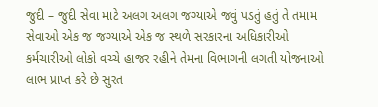જુદી – જુદી સેવા માટે અલગ અલગ જગ્યાએ જવું પડતું હતું તે તમામ સેવાઓ એક જ જગ્યાએ એક જ સ્થળે સરકારના અધિકારીઓ કર્મચારીઓ લોકો વચ્ચે હાજર રહીને તેમના વિભાગની લગતી યોજનાઓ લાભ પ્રાપ્ત કરે છે સુરત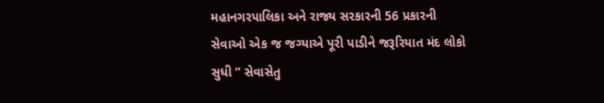મહાનગરપાલિકા અને રાજ્ય સરકારની 56 પ્રકારની સેવાઓ એક જ જગ્યાએ પૂરી પાડીને જરૂરિયાત મંદ લોકો સુધી ” સેવાસેતુ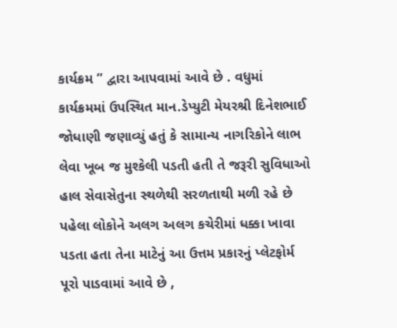કાર્યક્રમ ” દ્વારા આપવામાં આવે છે . વધુમાં કાર્યક્રમમાં ઉપસ્થિત માન.ડેપ્યુટી મેયરશ્રી દિનેશભાઈ જોધાણી જણાવ્યું હતું કે સામાન્ય નાગરિકોને લાભ લેવા ખૂબ જ મુશ્કેલી પડતી હતી તે જરૂરી સુવિધાઓ હાલ સેવાસેતુના સ્થળેથી સરળતાથી મળી રહે છે પહેલા લોકોને અલગ અલગ કચેરીમાં ધક્કા ખાવા પડતા હતા તેના માટેનું આ ઉત્તમ પ્રકારનું પ્લેટફોર્મ પૂરો પાડવામાં આવે છે ,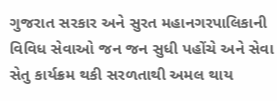ગુજરાત સરકાર અને સુરત મહાનગરપાલિકાની વિવિધ સેવાઓ જન જન સુધી પહોંચે અને સેવા સેતુ કાર્યક્રમ થકી સરળતાથી અમલ થાય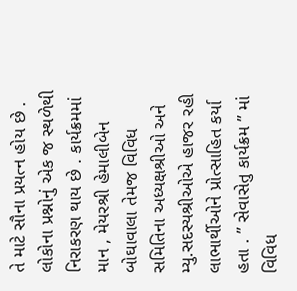તે માટે સૌના પ્રયત્ન હોય છે . લોકોના પ્રશ્નોનું એક જ સ્થળેથી નિરાકરણ થાય છે . કાર્યક્રમમાં માન , મેયરશ્રી હેમાલીબેન બોઘાવાલા તેમજ વિવિધ સમિતિના અધ્યક્ષશ્રીઓ અને મ્યુ.સદસ્યશ્રીઓએ હાજર રહી લાભાર્થીઓને પ્રોત્સાહિત કર્યા હતા . ” સેવાસેતુ કાર્યક્રમ ” માં વિવિધ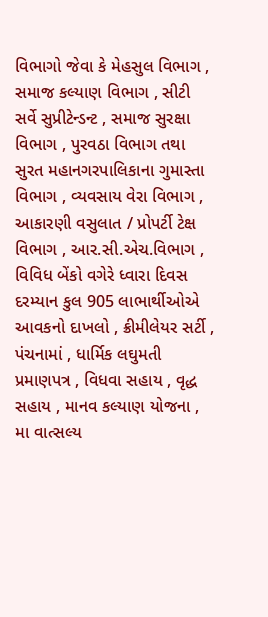વિભાગો જેવા કે મેહસુલ વિભાગ , સમાજ કલ્યાણ વિભાગ , સીટી સર્વે સુપ્રીટેન્ડન્ટ , સમાજ સુરક્ષા વિભાગ , પુરવઠા વિભાગ તથા સુરત મહાનગરપાલિકાના ગુમાસ્તા વિભાગ , વ્યવસાય વેરા વિભાગ , આકારણી વસુલાત / પ્રોપર્ટી ટેક્ષ વિભાગ , આર.સી.એચ.વિભાગ , વિવિધ બેંકો વગેરે ધ્વારા દિવસ દરમ્યાન કુલ 905 લાભાર્થીઓએ આવકનો દાખલો , ક્રીમીલેયર સર્ટી , પંચનામાં , ધાર્મિક લઘુમતી પ્રમાણપત્ર , વિધવા સહાય , વૃદ્ધ સહાય , માનવ કલ્યાણ યોજના , મા વાત્સલ્ય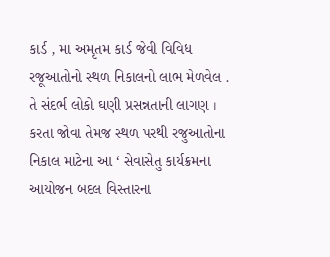કાર્ડ , મા અમૃતમ કાર્ડ જેવી વિવિધ રજૂઆતોનો સ્થળ નિકાલનો લાભ મેળવેલ . તે સંદર્ભ લોકો ઘણી પ્રસન્નતાની લાગણ । કરતા જોવા તેમજ સ્થળ પરથી રજુઆતોના નિકાલ માટેના આ ‘ સેવાસેતુ કાર્યક્રમના આયોજન બદલ વિસ્તારના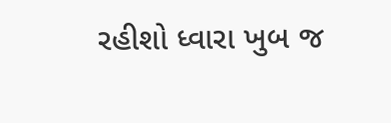રહીશો ધ્વારા ખુબ જ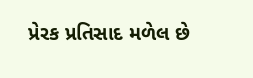પ્રેરક પ્રતિસાદ મળેલ છે